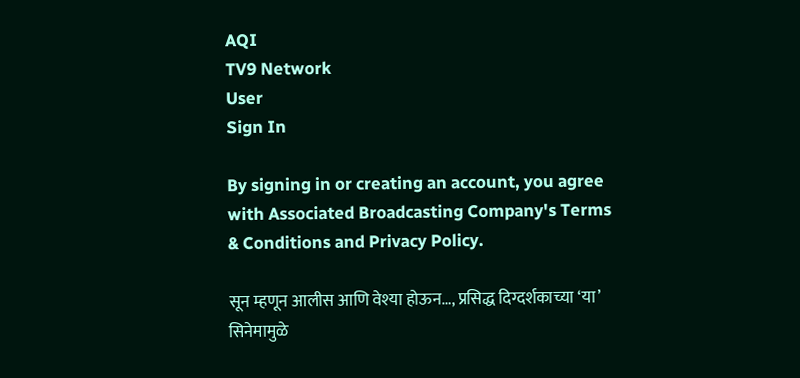AQI
TV9 Network
User
Sign In

By signing in or creating an account, you agree with Associated Broadcasting Company's Terms & Conditions and Privacy Policy.

सून म्हणून आलीस आणि वेश्या होऊन…, प्रसिद्ध दिग्दर्शकाच्या ‘या’ सिनेमामुळे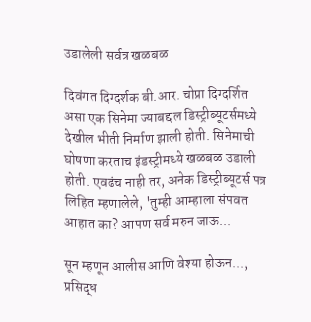उडालेली सर्वत्र खळबळ

दिवंगत दिग्दर्शक बी.आर. चोप्रा दिग्दर्शित असा एक सिनेमा ज्याबद्दल डिस्ट्रीब्यूटर्समध्ये देखील भीती निर्माण झाली होती. सिनेमाची घोषणा करताच इंडस्ट्रीमध्ये खळबळ उडाली होती. एवढंच नाही तर, अनेक डिस्ट्रीब्यूटर्स पत्र लिहित म्हणालेले, 'तुम्ही आम्हाला संपवत आहात का? आपण सर्व मरुन जाऊ...

सून म्हणून आलीस आणि वेश्या होऊन..., प्रसिद्ध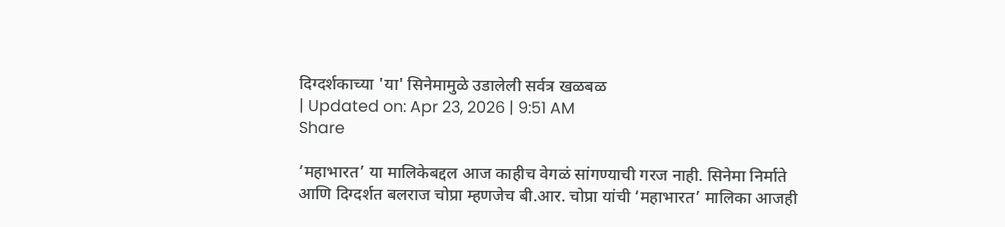दिग्दर्शकाच्या 'या' सिनेमामुळे उडालेली सर्वत्र खळबळ
| Updated on: Apr 23, 2026 | 9:51 AM
Share

‘महाभारत’ या मालिकेबद्दल आज काहीच वेगळं सांगण्याची गरज नाही. सिनेमा निर्माते आणि दिग्दर्शत बलराज चोप्रा म्हणजेच बी.आर. चोप्रा यांची ‘महाभारत’ मालिका आजही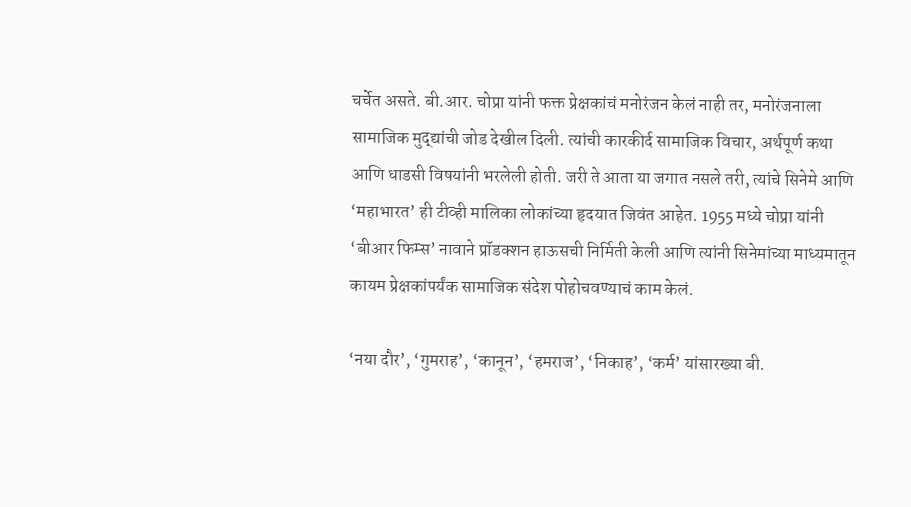चर्चेत असते. बी.आर. चोप्रा यांनी फक्त प्रेक्षकांचं मनोरंजन केलं नाही तर, मनोरंजनाला सामाजिक मुद्द्यांची जोड देखील दिली. त्यांची कारकीर्द सामाजिक विचार, अर्थपूर्ण कथा आणि धाडसी विषयांनी भरलेली होती. जरी ते आता या जगात नसले तरी, त्यांचे सिनेमे आणि ‘महाभारत’ ही टीव्ही मालिका लोकांच्या हृदयात जिवंत आहेत. 1955 मध्ये चोप्रा यांनी ‘बीआर फिम्स’ नावाने प्रॉडक्शन हाऊसची निर्मिती केली आणि त्यांनी सिनेमांच्या माध्यमातून कायम प्रेक्षकांपर्यंक सामाजिक संदेश पोहोचवण्याचं काम केलं.

‘नया दौर’, ‘गुमराह’, ‘कानून’, ‘हमराज’, ‘निकाह’, ‘कर्म’ यांसारख्या बी.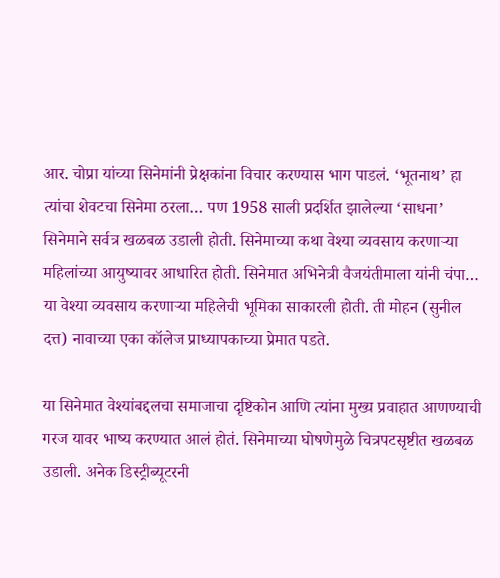आर. चोप्रा यांच्या सिनेमांनी प्रेक्षकांना विचार करण्यास भाग पाडलं. ‘भूतनाथ’ हा त्यांचा शेवटचा सिनेमा ठरला… पण 1958 साली प्रदर्शित झालेल्या ‘साधना’ सिनेमाने सर्वत्र खळबळ उडाली होती. सिनेमाच्या कथा वेश्या व्यवसाय करणाऱ्या महिलांच्या आयुष्यावर आधारित होती. सिनेमात अभिनेत्री वैजयंतीमाला यांनी चंपा… या वेश्या व्यवसाय करणाऱ्या महिलेची भूमिका साकारली होती. ती मोहन (सुनील दत्त) नावाच्या एका कॉलेज प्राध्यापकाच्या प्रेमात पडते.

या सिनेमात वेश्यांबद्दलचा समाजाचा दृष्टिकोन आणि त्यांना मुख्य प्रवाहात आणण्याची गरज यावर भाष्य करण्यात आलं होतं. सिनेमाच्या घोषणेमुळे चित्रपटसृष्टीत खळबळ उडाली. अनेक डिस्ट्रीब्यूटरनी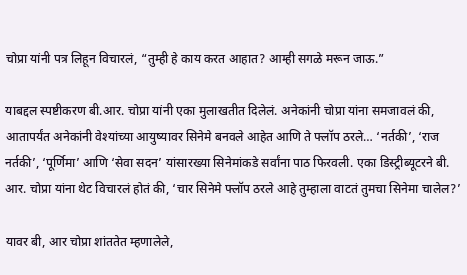चोप्रा यांनी पत्र लिहून विचारलं, “तुम्ही हे काय करत आहात? आम्ही सगळे मरून जाऊ.”

याबद्दल स्पष्टीकरण बी.आर. चोप्रा यांनी एका मुलाखतीत दिलेलं. अनेकांनी चोप्रा यांना समजावलं की, आतापर्यंत अनेकांनी वेश्यांच्या आयुष्यावर सिनेमे बनवले आहेत आणि ते फ्लॉप ठरले… ‘नर्तकी’, ‘राज नर्तकी’, ‘पूर्णिमा’ आणि ‘सेवा सदन’ यांसारख्या सिनेमांकडे सर्वांना पाठ फिरवली. एका डिस्ट्रीब्यूटरने बी. आर. चोप्रा यांना थेट विचारलं होतं की, ‘चार सिनेमे फ्लॉप ठरले आहे तुम्हाला वाटतं तुमचा सिनेमा चालेल?’

यावर बी, आर चोप्रा शांततेत म्हणालेले,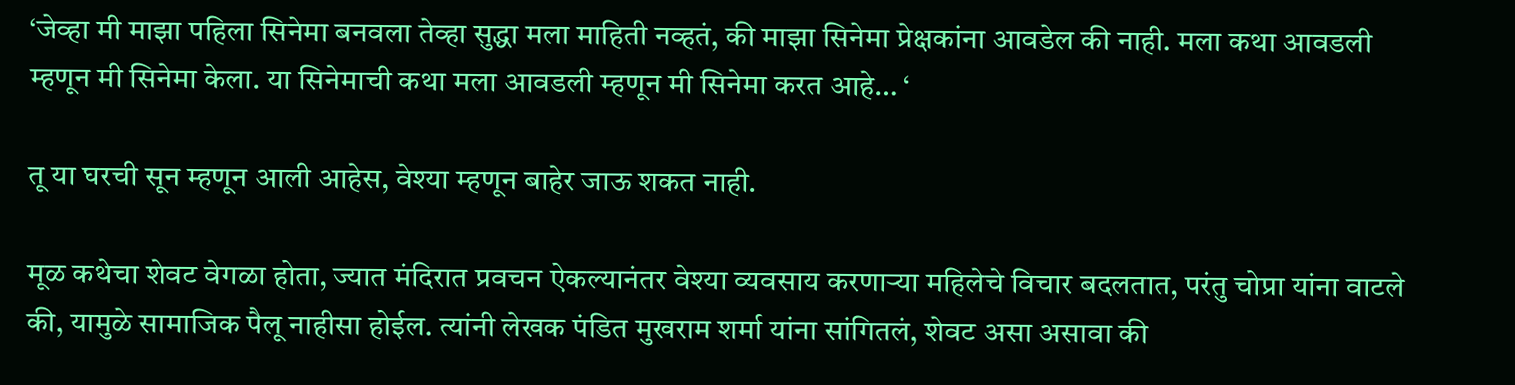‘जेव्हा मी माझा पहिला सिनेमा बनवला तेव्हा सुद्धा मला माहिती नव्हतं, की माझा सिनेमा प्रेक्षकांना आवडेल की नाही. मला कथा आवडली म्हणून मी सिनेमा केला. या सिनेमाची कथा मला आवडली म्हणून मी सिनेमा करत आहे… ‘

तू या घरची सून म्हणून आली आहेस, वेश्या म्हणून बाहेर जाऊ शकत नाही.

मूळ कथेचा शेवट वेगळा होता, ज्यात मंदिरात प्रवचन ऐकल्यानंतर वेश्या व्यवसाय करणाऱ्या महिलेचे विचार बदलतात, परंतु चोप्रा यांना वाटले की, यामुळे सामाजिक पैलू नाहीसा होईल. त्यांनी लेखक पंडित मुखराम शर्मा यांना सांगितलं, शेवट असा असावा की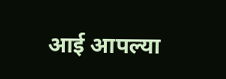आई आपल्या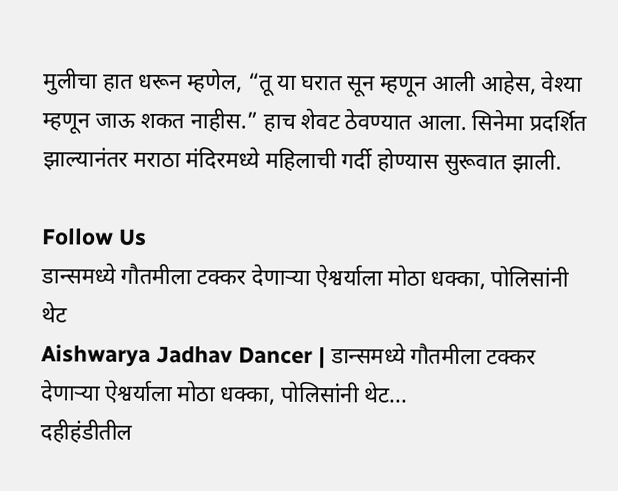मुलीचा हात धरून म्हणेल, “तू या घरात सून म्हणून आली आहेस, वेश्या म्हणून जाऊ शकत नाहीस.” हाच शेवट ठेवण्यात आला. सिनेमा प्रदर्शित झाल्यानंतर मराठा मंदिरमध्ये महिलाची गर्दी होण्यास सुरूवात झाली.

Follow Us
डान्समध्ये गौतमीला टक्कर देणाऱ्या ऐश्वर्याला मोठा धक्का, पोलिसांनी थेट
Aishwarya Jadhav Dancer | डान्समध्ये गौतमीला टक्कर देणाऱ्या ऐश्वर्याला मोठा धक्का, पोलिसांनी थेट...
दहीहंडीतील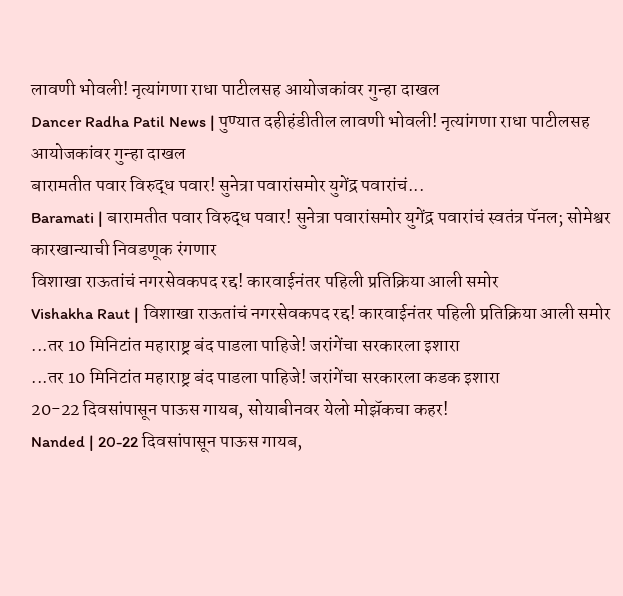लावणी भोवली! नृत्यांगणा राधा पाटीलसह आयोजकांवर गुन्हा दाखल
Dancer Radha Patil News | पुण्यात दहीहंडीतील लावणी भोवली! नृत्यांगणा राधा पाटीलसह आयोजकांवर गुन्हा दाखल
बारामतीत पवार विरुद्ध पवार! सुनेत्रा पवारांसमोर युगेंद्र पवारांचं...
Baramati | बारामतीत पवार विरुद्ध पवार! सुनेत्रा पवारांसमोर युगेंद्र पवारांचं स्वतंत्र पॅनल; सोमेश्वर कारखान्याची निवडणूक रंगणार
विशाखा राऊतांचं नगरसेवकपद रद्द! कारवाईनंतर पहिली प्रतिक्रिया आली समोर
Vishakha Raut | विशाखा राऊतांचं नगरसेवकपद रद्द! कारवाईनंतर पहिली प्रतिक्रिया आली समोर
...तर 10 मिनिटांत महाराष्ट्र बंद पाडला पाहिजे! जरांगेंचा सरकारला इशारा
...तर 10 मिनिटांत महाराष्ट्र बंद पाडला पाहिजे! जरांगेंचा सरकारला कडक इशारा
20-22 दिवसांपासून पाऊस गायब, सोयाबीनवर येलो मोझॅकचा कहर!
Nanded | 20-22 दिवसांपासून पाऊस गायब,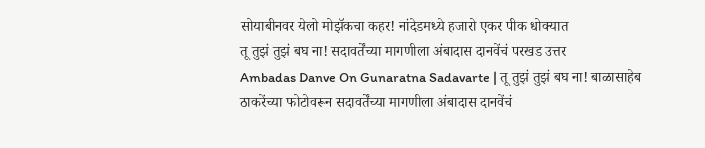सोयाबीनवर येलो मोझॅकचा कहर! नांदेडमध्ये हजारो एकर पीक धोक्यात
तू तुझं तुझं बघ ना! सदावर्तेंच्या मागणीला अंबादास दानवेंचं परखड उत्तर
Ambadas Danve On Gunaratna Sadavarte | तू तुझं तुझं बघ ना! बाळासाहेब ठाकरेंच्या फोटोवरून सदावर्तेंच्या मागणीला अंबादास दानवेंचं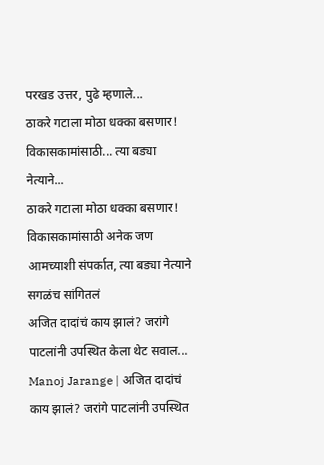परखड उत्तर, पुढे म्हणाले...
ठाकरे गटाला मोठा धक्का बसणार! विकासकामांसाठी... त्या बड्या नेत्याने...
ठाकरे गटाला मोठा धक्का बसणार! विकासकामांसाठी अनेक जण आमच्याशी संपर्कात, त्या बड्या नेत्याने सगळंच सांगितलं
अजित दादांचं काय झालं? जरांगे पाटलांनी उपस्थित केला थेट सवाल...
Manoj Jarange | अजित दादांचं काय झालं? जरांगे पाटलांनी उपस्थित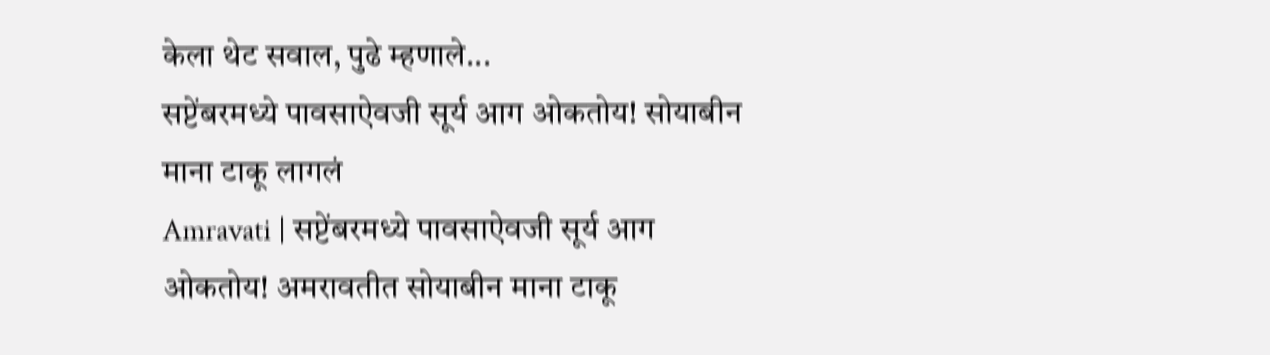केला थेट सवाल, पुढे म्हणाले...
सप्टेंबरमध्ये पावसाऐवजी सूर्य आग ओकतोय! सोयाबीन माना टाकू लागलं
Amravati | सप्टेंबरमध्ये पावसाऐवजी सूर्य आग ओकतोय! अमरावतीत सोयाबीन माना टाकू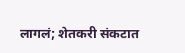लागलं; शेतकरी संकटात